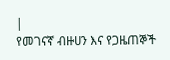|
የመገናኛ ብዙሀን እና የጋዜጠኞች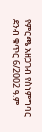የምርጫ አዘጋገብ የስነምግባር ደንብ ቁጥር 6/2002 ዓ.ም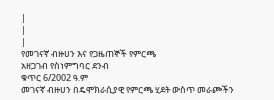|
|
|
የመገናኛ ብዙሀን እና የጋዜጠኞች የምርጫ
አዘጋገብ የስነምግባር ደንብ
ቁጥር 6/2002 ዓ.ም
መገናኛ ብዙሀን በዴሞክራሲያዊ የምርጫ ሂደት ውስጥ መራጮችን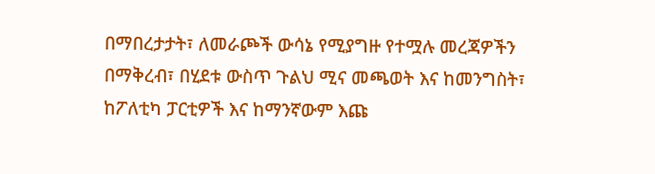በማበረታታት፣ ለመራጮች ውሳኔ የሚያግዙ የተሟሉ መረጃዎችን በማቅረብ፣ በሂደቱ ውስጥ ጉልህ ሚና መጫወት እና ከመንግስት፣ ከፖለቲካ ፓርቲዎች እና ከማንኛውም እጩ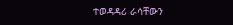ተወዳዳሪ ራሳቸውን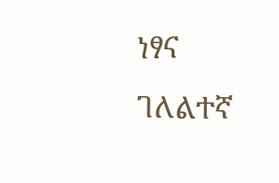ነፃና ገለልተኛ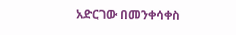አድርገው በመንቀሳቀስ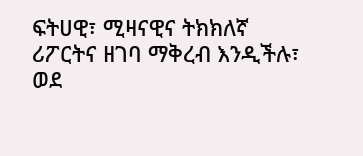ፍትሀዊ፣ ሚዛናዊና ትክክለኛ ሪፖርትና ዘገባ ማቅረብ እንዲችሉ፣
ወደ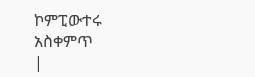ኮምፒውተሩ አስቀምጥ
|